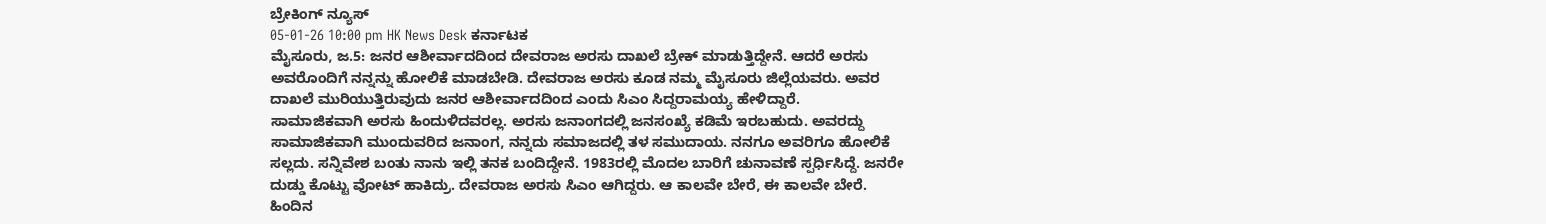ಬ್ರೇಕಿಂಗ್ ನ್ಯೂಸ್
05-01-26 10:00 pm HK News Desk ಕರ್ನಾಟಕ
ಮೈಸೂರು, ಜ.5: ಜನರ ಆಶೀರ್ವಾದದಿಂದ ದೇವರಾಜ ಅರಸು ದಾಖಲೆ ಬ್ರೇಕ್ ಮಾಡುತ್ತಿದ್ದೇನೆ. ಆದರೆ ಅರಸು ಅವರೊಂದಿಗೆ ನನ್ನನ್ನು ಹೋಲಿಕೆ ಮಾಡಬೇಡಿ. ದೇವರಾಜ ಅರಸು ಕೂಡ ನಮ್ಮ ಮೈಸೂರು ಜಿಲ್ಲೆಯವರು. ಅವರ ದಾಖಲೆ ಮುರಿಯುತ್ತಿರುವುದು ಜನರ ಆಶೀರ್ವಾದದಿಂದ ಎಂದು ಸಿಎಂ ಸಿದ್ದರಾಮಯ್ಯ ಹೇಳಿದ್ದಾರೆ.
ಸಾಮಾಜಿಕವಾಗಿ ಅರಸು ಹಿಂದುಳಿದವರಲ್ಲ. ಅರಸು ಜನಾಂಗದಲ್ಲಿ ಜನಸಂಖ್ಯೆ ಕಡಿಮೆ ಇರಬಹುದು. ಅವರದ್ದು ಸಾಮಾಜಿಕವಾಗಿ ಮುಂದುವರಿದ ಜನಾಂಗ, ನನ್ನದು ಸಮಾಜದಲ್ಲಿ ತಳ ಸಮುದಾಯ. ನನಗೂ ಅವರಿಗೂ ಹೋಲಿಕೆ ಸಲ್ಲದು. ಸನ್ನಿವೇಶ ಬಂತು ನಾನು ಇಲ್ಲಿ ತನಕ ಬಂದಿದ್ದೇನೆ. 1983ರಲ್ಲಿ ಮೊದಲ ಬಾರಿಗೆ ಚುನಾವಣೆ ಸ್ಪರ್ಧಿಸಿದ್ದೆ. ಜನರೇ ದುಡ್ಡು ಕೊಟ್ಟು ವೋಟ್ ಹಾಕಿದ್ರು. ದೇವರಾಜ ಅರಸು ಸಿಎಂ ಆಗಿದ್ದರು. ಆ ಕಾಲವೇ ಬೇರೆ, ಈ ಕಾಲವೇ ಬೇರೆ. ಹಿಂದಿನ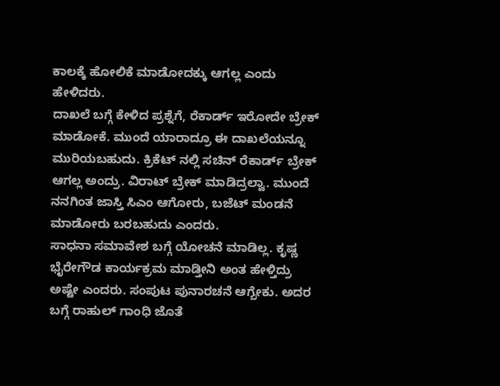ಕಾಲಕ್ಕೆ ಹೋಲಿಕೆ ಮಾಡೋದಕ್ಕು ಆಗಲ್ಲ ಎಂದು ಹೇಳಿದರು.
ದಾಖಲೆ ಬಗ್ಗೆ ಕೇಳಿದ ಪ್ರಶ್ನೆಗೆ, ರೆಕಾರ್ಡ್ ಇರೋದೇ ಬ್ರೇಕ್ ಮಾಡೋಕೆ. ಮುಂದೆ ಯಾರಾದ್ರೂ ಈ ದಾಖಲೆಯನ್ನೂ ಮುರಿಯಬಹುದು. ಕ್ರಿಕೆಟ್ ನಲ್ಲಿ ಸಚಿನ್ ರೆಕಾರ್ಡ್ ಬ್ರೇಕ್ ಆಗಲ್ಲ ಅಂದ್ರು. ವಿರಾಟ್ ಬ್ರೇಕ್ ಮಾಡಿದ್ರಲ್ವಾ. ಮುಂದೆ ನನಗಿಂತ ಜಾಸ್ತಿ ಸಿಎಂ ಆಗೋರು, ಬಜೆಟ್ ಮಂಡನೆ ಮಾಡೋರು ಬರಬಹುದು ಎಂದರು.
ಸಾಧನಾ ಸಮಾವೇಶ ಬಗ್ಗೆ ಯೋಚನೆ ಮಾಡಿಲ್ಲ. ಕೃಷ್ಣ ಭೈರೇಗೌಡ ಕಾರ್ಯಕ್ರಮ ಮಾಡ್ತೀನಿ ಅಂತ ಹೇಳ್ತಿದ್ರು ಅಷ್ಟೇ ಎಂದರು. ಸಂಪುಟ ಪುನಾರಚನೆ ಆಗ್ಬೇಕು. ಅದರ ಬಗ್ಗೆ ರಾಹುಲ್ ಗಾಂಧಿ ಜೊತೆ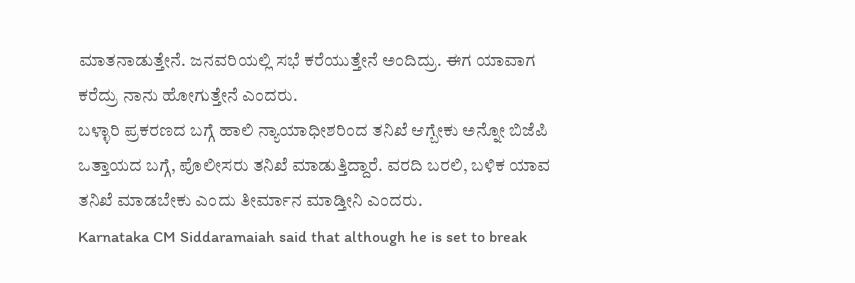ಮಾತನಾಡುತ್ತೇನೆ. ಜನವರಿಯಲ್ಲಿ ಸಭೆ ಕರೆಯುತ್ತೇನೆ ಅಂದಿದ್ರು. ಈಗ ಯಾವಾಗ ಕರೆದ್ರು ನಾನು ಹೋಗುತ್ತೇನೆ ಎಂದರು.
ಬಳ್ಳಾರಿ ಪ್ರಕರಣದ ಬಗ್ಗೆ ಹಾಲಿ ನ್ಯಾಯಾಧೀಶರಿಂದ ತನಿಖೆ ಆಗ್ಬೇಕು ಅನ್ನೋ ಬಿಜೆಪಿ ಒತ್ತಾಯದ ಬಗ್ಗೆ, ಪೊಲೀಸರು ತನಿಖೆ ಮಾಡುತ್ತಿದ್ದಾರೆ. ವರದಿ ಬರಲಿ, ಬಳಿಕ ಯಾವ ತನಿಖೆ ಮಾಡಬೇಕು ಎಂದು ತೀರ್ಮಾನ ಮಾಡ್ತೀನಿ ಎಂದರು.
Karnataka CM Siddaramaiah said that although he is set to break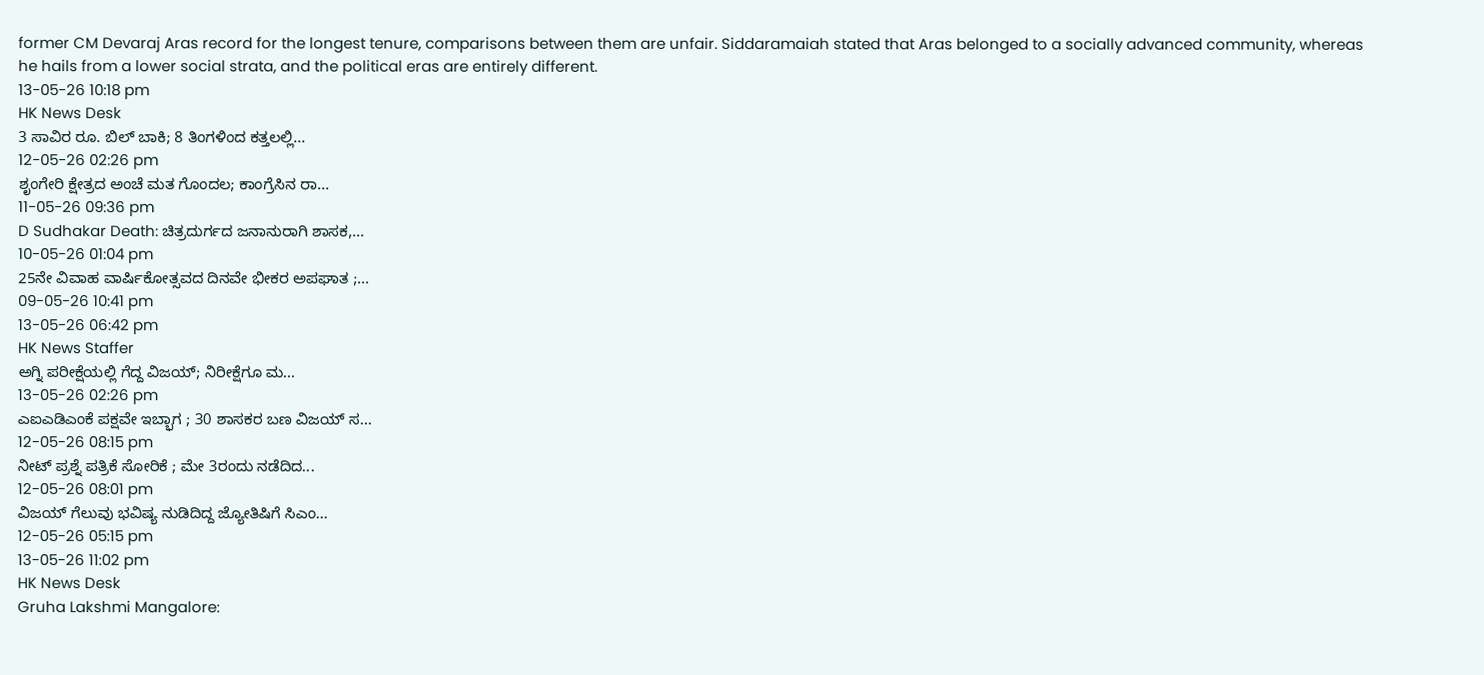former CM Devaraj Aras record for the longest tenure, comparisons between them are unfair. Siddaramaiah stated that Aras belonged to a socially advanced community, whereas he hails from a lower social strata, and the political eras are entirely different.
13-05-26 10:18 pm
HK News Desk
3 ಸಾವಿರ ರೂ. ಬಿಲ್ ಬಾಕಿ; 8 ತಿಂಗಳಿಂದ ಕತ್ತಲಲ್ಲಿ...
12-05-26 02:26 pm
ಶೃಂಗೇರಿ ಕ್ಷೇತ್ರದ ಅಂಚೆ ಮತ ಗೊಂದಲ; ಕಾಂಗ್ರೆಸಿನ ರಾ...
11-05-26 09:36 pm
D Sudhakar Death: ಚಿತ್ರದುರ್ಗದ ಜನಾನುರಾಗಿ ಶಾಸಕ,...
10-05-26 01:04 pm
25ನೇ ವಿವಾಹ ವಾರ್ಷಿಕೋತ್ಸವದ ದಿನವೇ ಭೀಕರ ಅಪಘಾತ ;...
09-05-26 10:41 pm
13-05-26 06:42 pm
HK News Staffer
ಅಗ್ನಿ ಪರೀಕ್ಷೆಯಲ್ಲಿ ಗೆದ್ದ ವಿಜಯ್; ನಿರೀಕ್ಷೆಗೂ ಮ...
13-05-26 02:26 pm
ಎಐಎಡಿಎಂಕೆ ಪಕ್ಷವೇ ಇಬ್ಭಾಗ ; 30 ಶಾಸಕರ ಬಣ ವಿಜಯ್ ಸ...
12-05-26 08:15 pm
ನೀಟ್ ಪ್ರಶ್ನೆ ಪತ್ರಿಕೆ ಸೋರಿಕೆ ; ಮೇ 3ರಂದು ನಡೆದಿದ...
12-05-26 08:01 pm
ವಿಜಯ್ ಗೆಲುವು ಭವಿಷ್ಯ ನುಡಿದಿದ್ದ ಜ್ಯೋತಿಷಿಗೆ ಸಿಎಂ...
12-05-26 05:15 pm
13-05-26 11:02 pm
HK News Desk
Gruha Lakshmi Mangalore: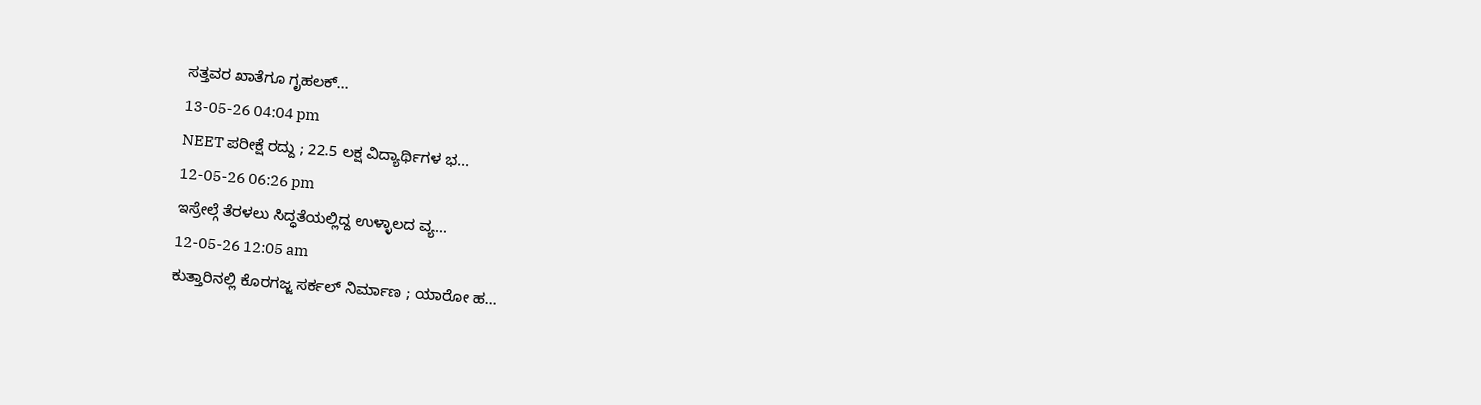ಸತ್ತವರ ಖಾತೆಗೂ ಗೃಹಲಕ್...
13-05-26 04:04 pm
NEET ಪರೀಕ್ಷೆ ರದ್ದು ; 22.5 ಲಕ್ಷ ವಿದ್ಯಾರ್ಥಿಗಳ ಭ...
12-05-26 06:26 pm
ಇಸ್ರೇಲ್ಗೆ ತೆರಳಲು ಸಿದ್ಧತೆಯಲ್ಲಿದ್ದ ಉಳ್ಳಾಲದ ವ್ಯ...
12-05-26 12:05 am
ಕುತ್ತಾರಿನಲ್ಲಿ ಕೊರಗಜ್ಜ ಸರ್ಕಲ್ ನಿರ್ಮಾಣ ; ಯಾರೋ ಹ...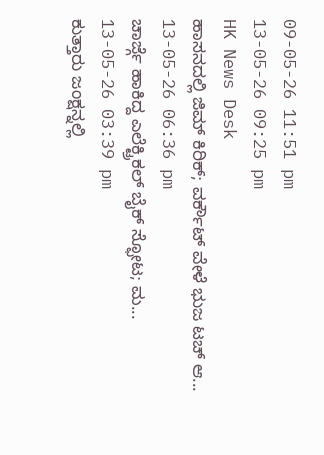09-05-26 11:51 pm
13-05-26 09:25 pm
HK News Desk
ಹಾಸನದಲ್ಲಿ ಜಿಮ್ ಕಿರಿಕ್; ವರ್ಕೌಟ್ ವೇಳೆ ಭುಜ ಟಚ್ ಆ...
13-05-26 06:36 pm
ಚಾರ್ಜ್ಗೆ ಹಾಕಿದ್ದ ಎಲೆಕ್ಟ್ರಿಕಲ್ ಬೈಕ್ ಸ್ಫೋಟ; ಮ...
13-05-26 03:39 pm
ಕುತ್ತಾರು ಜಂಕ್ಷನ್ನಲ್ಲಿ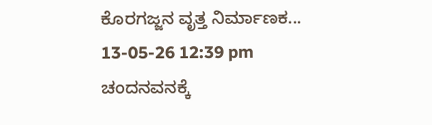ಕೊರಗಜ್ಜನ ವೃತ್ತ ನಿರ್ಮಾಣಕ...
13-05-26 12:39 pm
ಚಂದನವನಕ್ಕೆ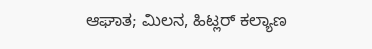ಆಘಾತ; ಮಿಲನ, ಹಿಟ್ಲರ್ ಕಲ್ಯಾಣ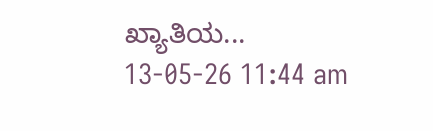ಖ್ಯಾತಿಯ...
13-05-26 11:44 am